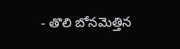- తొలి బోనమెత్తిన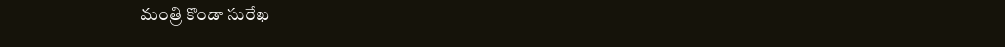మంత్రి కొండా సురేఖ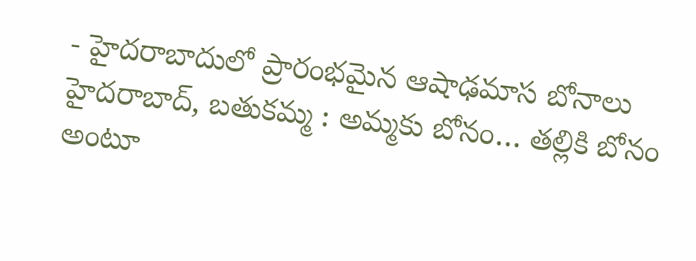- హైదరాబాదులో ప్రారంభమైన ఆషాఢమాస బోనాలు
హైదరాబాద్, బతుకమ్మ : అమ్మకు బోనం… తల్లికి బోనం అంటూ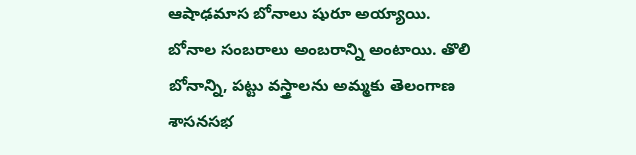ఆషాఢమాస బోనాలు షురూ అయ్యాయి. బోనాల సంబరాలు అంబరాన్ని అంటాయి. తొలి బోనాన్ని, పట్టు వస్త్రాలను అమ్మకు తెలంగాణ శాసనసభ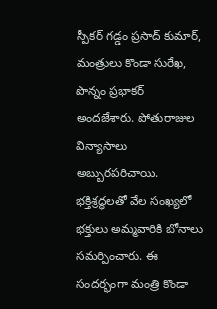స్పీకర్ గడ్డం ప్రసాద్ కుమార్, మంత్రులు కొండా సురేఖ, పొన్నం ప్రభాకర్ అందజేశారు. పోతురాజుల విన్యాసాలు అబ్బురపరిచాయి. భక్తిశ్రద్ధలతో వేల సంఖ్యలో భక్తులు అమ్మవారికి బోనాలు సమర్పించారు. ఈ సందర్భంగా మంత్రి కొండా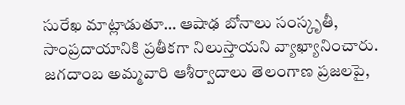సురేఖ మాట్లాడుతూ… ఆషాఢ బోనాలు సంస్కృతీ, సాంప్రదాయానికి ప్రతీకగా నిలుస్తాయని వ్యాఖ్యానించారు. జగదాంబ అమ్మవారి ఆశీర్వాదాలు తెలంగాణ ప్రజలపై,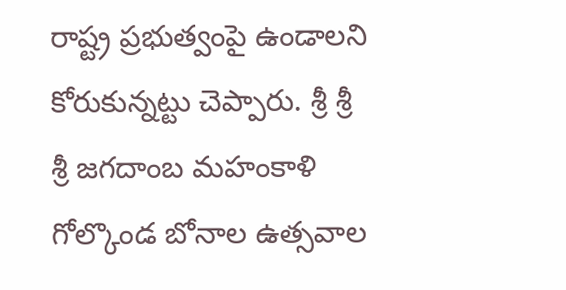రాష్ట్ర ప్రభుత్వంపై ఉండాలని కోరుకున్నట్టు చెప్పారు. శ్రీ శ్రీ శ్రీ జగదాంబ మహంకాళి గోల్కొండ బోనాల ఉత్సవాల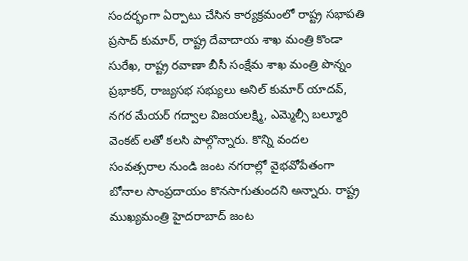సందర్భంగా ఏర్పాటు చేసిన కార్యక్రమంలో రాష్ట్ర సభాపతి ప్రసాద్ కుమార్, రాష్ట్ర దేవాదాయ శాఖ మంత్రి కొండా సురేఖ, రాష్ట్ర రవాణా బీసీ సంక్షేమ శాఖ మంత్రి పొన్నం ప్రభాకర్, రాజ్యసభ సభ్యులు అనిల్ కుమార్ యాదవ్, నగర మేయర్ గద్వాల విజయలక్ష్మి, ఎమ్మెల్సీ బల్మూరి వెంకట్ లతో కలసి పాల్గొన్నారు. కొన్ని వందల సంవత్సరాల నుండి జంట నగరాల్లో వైభవోపేతంగా బోనాల సాంప్రదాయం కొనసాగుతుందని అన్నారు. రాష్ట్ర ముఖ్యమంత్రి హైదరాబాద్ జంట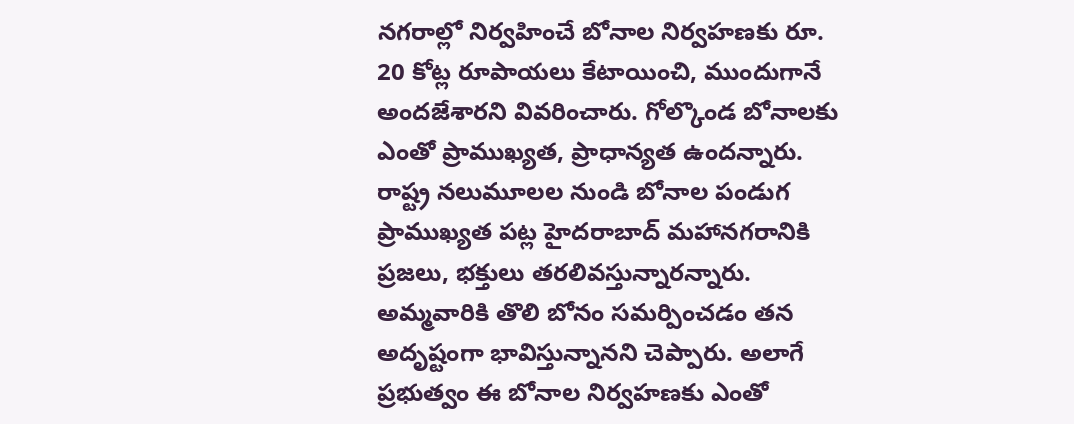నగరాల్లో నిర్వహించే బోనాల నిర్వహణకు రూ. 20 కోట్ల రూపాయలు కేటాయించి, ముందుగానే అందజేశారని వివరించారు. గోల్కొండ బోనాలకు ఎంతో ప్రాముఖ్యత, ప్రాధాన్యత ఉందన్నారు. రాష్ట్ర నలుమూలల నుండి బోనాల పండుగ ప్రాముఖ్యత పట్ల హైదరాబాద్ మహానగరానికి ప్రజలు, భక్తులు తరలివస్తున్నారన్నారు. అమ్మవారికి తొలి బోనం సమర్పించడం తన అదృష్టంగా భావిస్తున్నానని చెప్పారు. అలాగే ప్రభుత్వం ఈ బోనాల నిర్వహణకు ఎంతో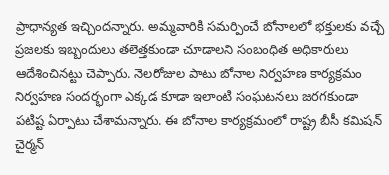ప్రాధాన్యత ఇచ్చిందన్నారు. అమ్మవారికి సమర్పించే బోనాలలో భక్తులకు వచ్చే ప్రజలకు ఇబ్బందులు తలెత్తకుండా చూడాలని సంబంధిత అధికారులు ఆదేశించినట్టు చెప్పారు. నెలరోజుల పాటు బోనాల నిర్వహణ కార్యక్రమం నిర్వహణ సందర్భంగా ఎక్కడ కూడా ఇలాంటి సంఘటనలు జరగకుండా పటిష్ట ఏర్పాటు చేశామన్నారు. ఈ బోనాల కార్యక్రమంలో రాష్ట్ర బీసీ కమిషన్ చైర్మన్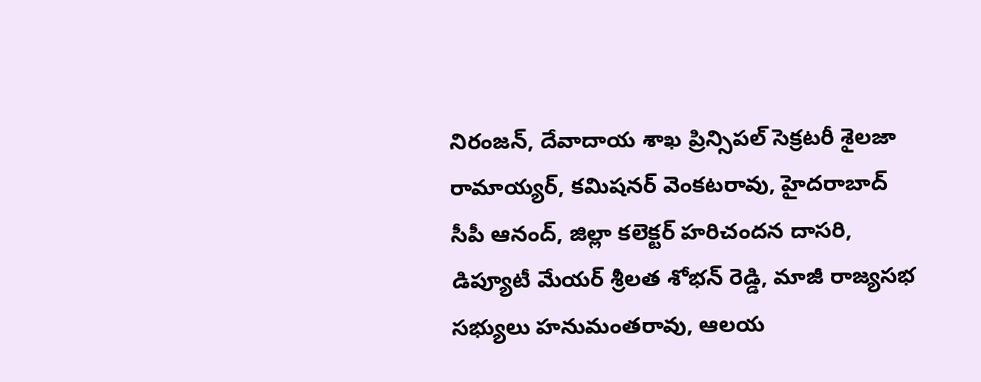నిరంజన్, దేవాదాయ శాఖ ప్రిన్సిపల్ సెక్రటరీ శైలజా రామాయ్యర్, కమిషనర్ వెంకటరావు, హైదరాబాద్ సీపీ ఆనంద్, జిల్లా కలెక్టర్ హరిచందన దాసరి, డిప్యూటీ మేయర్ శ్రీలత శోభన్ రెడ్డి, మాజీ రాజ్యసభ సభ్యులు హనుమంతరావు, ఆలయ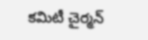కమిటీ చైర్మన్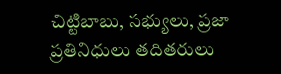చిట్టిబాబు, సభ్యులు, ప్రజా ప్రతినిధులు తదితరులు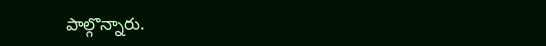పాల్గొన్నారు.